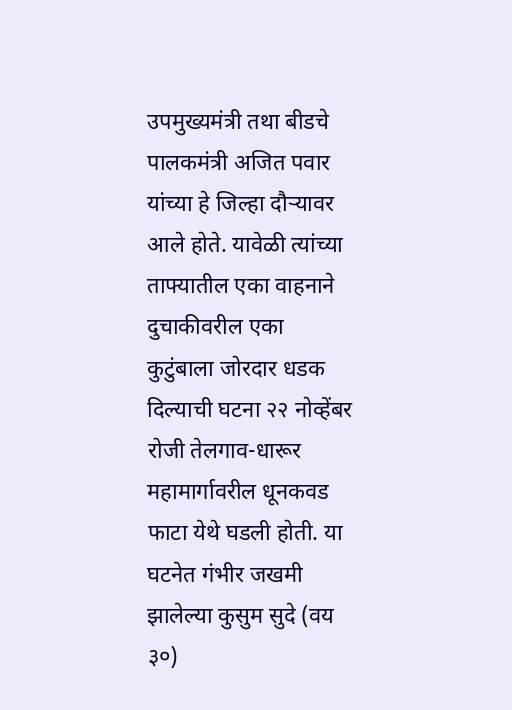उपमुख्यमंत्री तथा बीडचे पालकमंत्री अजित पवार यांच्या हे जिल्हा दौऱ्यावर आले होते. यावेळी त्यांच्या ताफ्यातील एका वाहनाने दुचाकीवरील एका कुटुंबाला जोरदार धडक दिल्याची घटना २२ नोव्हेंबर रोजी तेलगाव-धारूर महामार्गावरील धूनकवड फाटा येथे घडली होती. या घटनेत गंभीर जखमी झालेल्या कुसुम सुदे (वय ३०)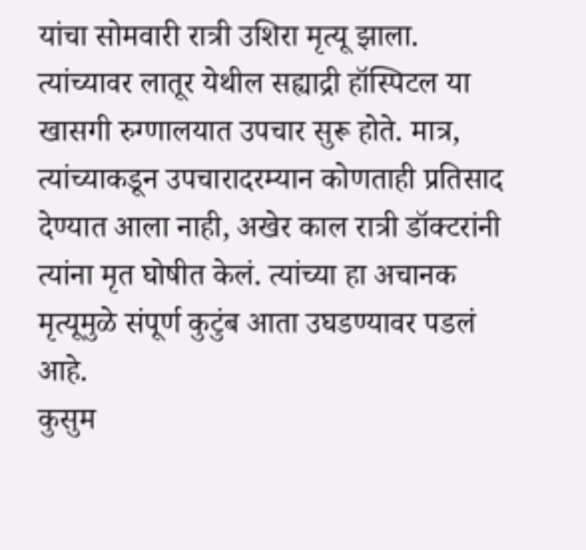यांचा सोमवारी रात्री उशिरा मृत्यू झाला. त्यांच्यावर लातूर येथील सह्याद्री हॉस्पिटल या खासगी रुग्णालयात उपचार सुरू होते. मात्र, त्यांच्याकडून उपचारादरम्यान कोणताही प्रतिसाद देण्यात आला नाही, अखेर काल रात्री डॉक्टरांनी त्यांना मृत घोषीत केलं. त्यांच्या हा अचानक मृत्यूमुळे संपूर्ण कुटुंब आता उघडण्यावर पडलं आहे.
कुसुम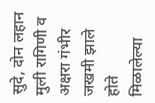सुदे, दोन लहान मुली रागिणी व अक्षरा गंभीर जखमी झाले होते
मिळालेल्या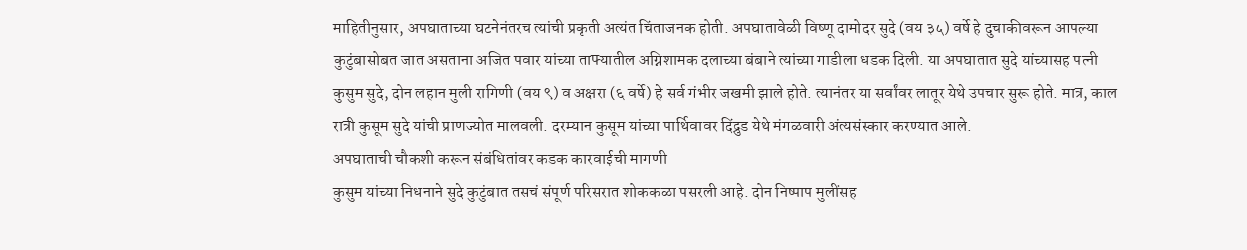माहितीनुसार, अपघाताच्या घटनेनंतरच त्यांची प्रकृती अत्यंत चिंताजनक होती. अपघातावेळी विष्णू दामोदर सुदे (वय ३५) वर्षे हे दुचाकीवरून आपल्या कुटुंबासोबत जात असताना अजित पवार यांच्या ताफ्यातील अग्निशामक दलाच्या बंबाने त्यांच्या गाडीला धडक दिली. या अपघातात सुदे यांच्यासह पत्नी कुसुम सुदे, दोन लहान मुली रागिणी (वय ९) व अक्षरा (६ वर्षे) हे सर्व गंभीर जखमी झाले होते. त्यानंतर या सर्वांवर लातूर येथे उपचार सुरू होते. मात्र, काल रात्री कुसूम सुदे यांची प्राणज्योत मालवली. दरम्यान कुसूम यांच्या पार्थिवावर दिंद्रुड येथे मंगळवारी अंत्यसंस्कार करण्यात आले.
अपघाताची चौकशी करून संबंधितांवर कडक कारवाईची मागणी
कुसुम यांच्या निधनाने सुदे कुटुंबात तसचं संपूर्ण परिसरात शोककळा पसरली आहे. दोन निष्पाप मुलींसह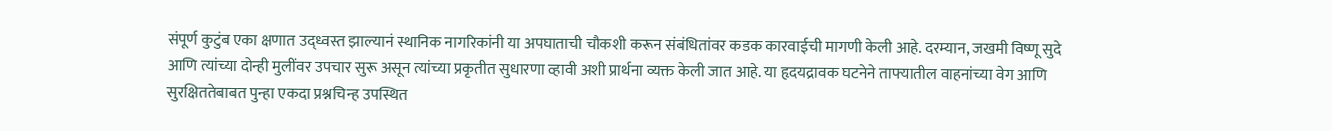संपूर्ण कुटुंब एका क्षणात उद्ध्वस्त झाल्यानं स्थानिक नागरिकांनी या अपघाताची चौकशी करून संबंधितांवर कडक कारवाईची मागणी केली आहे. दरम्यान, जखमी विष्णू सुदे आणि त्यांच्या दोन्ही मुलींवर उपचार सुरू असून त्यांच्या प्रकृतीत सुधारणा व्हावी अशी प्रार्थना व्यक्त केली जात आहे. या हृदयद्रावक घटनेने ताफ्यातील वाहनांच्या वेग आणि सुरक्षिततेबाबत पुन्हा एकदा प्रश्नचिन्ह उपस्थित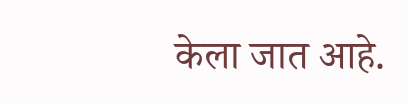केला जात आहे.